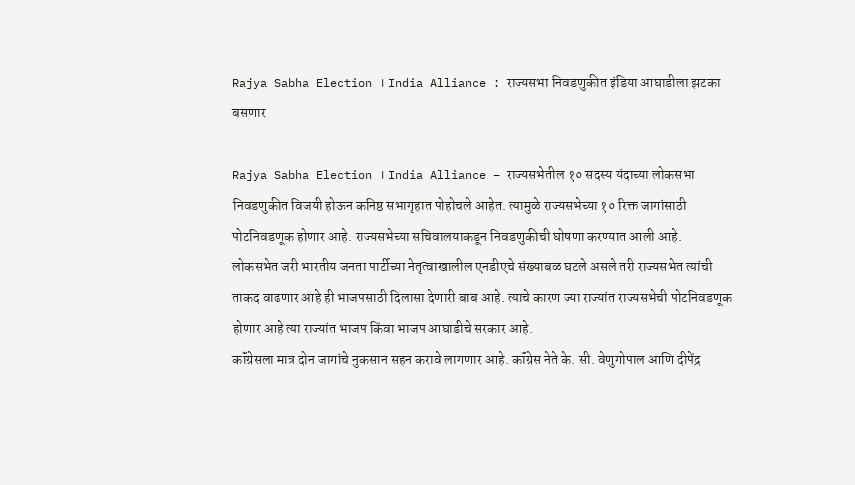Rajya Sabha Election । India Alliance : राज्यसभा निवडणुकीत इंडिया आघाडीला झटका बसणार

Rajya Sabha Election । India Alliance – राज्यसभेतील १० सदस्य यंदाच्या लोकसभा निवडणुकीत विजयी होऊन कनिष्ठ सभागृहात पोहोचले आहेत. त्यामुळे राज्यसभेच्या १० रिक्त जागांसाठी पोटनिवडणूक होणार आहे. राज्यसभेच्या सचिवालयाकडून निवडणुकीची घोषणा करण्यात आली आहे.
लोकसभेत जरी भारतीय जनता पार्टीच्या नेतृत्वाखालील एनडीएचे संख्याबळ घटले असले तरी राज्यसभेत त्यांची ताकद वाढणार आहे ही भाजपसाठी दिलासा देणारी बाब आहे. त्याचे कारण ज्या राज्यांत राज्यसभेची पोटनिवडणूक होणार आहे त्या राज्यांत भाजप किंवा भाजप आघाडीचे सरकार आहे.
कॉंग्रेसला मात्र दोन जागांचे नुकसान सहन करावे लागणार आहे. कॉंग्रेस नेते के. सी. वेणुगोपाल आणि दीपेंद्र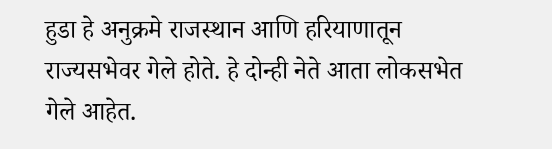हुडा हे अनुक्रमे राजस्थान आणि हरियाणातून राज्यसभेवर गेले होते. हे दोन्ही नेते आता लोकसभेत गेले आहेत.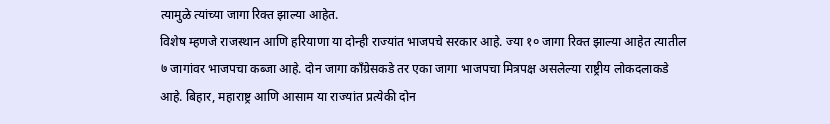त्यामुळे त्यांच्या जागा रिक्त झाल्या आहेत.
विशेष म्हणजे राजस्थान आणि हरियाणा या दोन्ही राज्यांत भाजपचे सरकार आहे. ज्या १० जागा रिक्त झाल्या आहेत त्यातील ७ जागांवर भाजपचा कब्जा आहे. दोन जागा कॉंग्रेसकडे तर एका जागा भाजपचा मित्रपक्ष असलेल्या राष्ट्रीय लोकदलाकडे आहे. बिहार, महाराष्ट्र आणि आसाम या राज्यांत प्रत्येकी दोन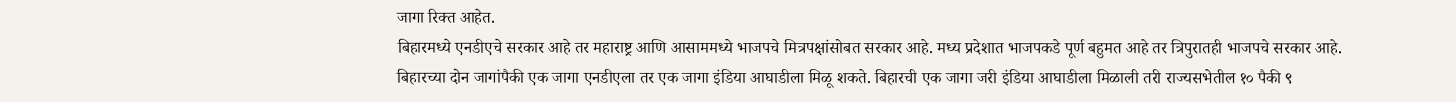जागा रिक्त आहेत.
बिहारमध्ये एनडीएचे सरकार आहे तर महाराष्ट्र आणि आसाममध्ये भाजपचे मित्रपक्षांसोबत सरकार आहे. मध्य प्रदेशात भाजपकडे पूर्ण बहुमत आहे तर त्रिपुरातही भाजपचे सरकार आहे.
बिहारच्या दोन जागांपैकी एक जागा एनडीएला तर एक जागा इंडिया आघाडीला मिळू शकते. बिहारची एक जागा जरी इंडिया आघाडीला मिळाली तरी राज्यसभेतील १० पैकी ९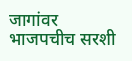जागांवर भाजपचीच सरशी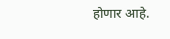होणार आहे.